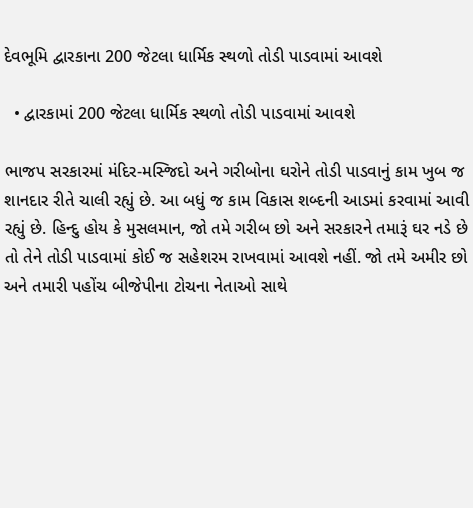દેવભૂમિ દ્વારકાના 200 જેટલા ધાર્મિક સ્થળો તોડી પાડવામાં આવશે

  • દ્વારકામાં 200 જેટલા ધાર્મિક સ્થળો તોડી પાડવામાં આવશે

ભાજપ સરકારમાં મંદિર-મસ્જિદો અને ગરીબોના ઘરોને તોડી પાડવાનું કામ ખુબ જ શાનદાર રીતે ચાલી રહ્યું છે. આ બધું જ કામ વિકાસ શબ્દની આડમાં કરવામાં આવી રહ્યું છે. હિન્દુ હોય કે મુસલમાન, જો તમે ગરીબ છો અને સરકારને તમારૂં ઘર નડે છે તો તેને તોડી પાડવામાં કોઈ જ સહેશરમ રાખવામાં આવશે નહીં. જો તમે અમીર છો અને તમારી પહોંચ બીજેપીના ટોચના નેતાઓ સાથે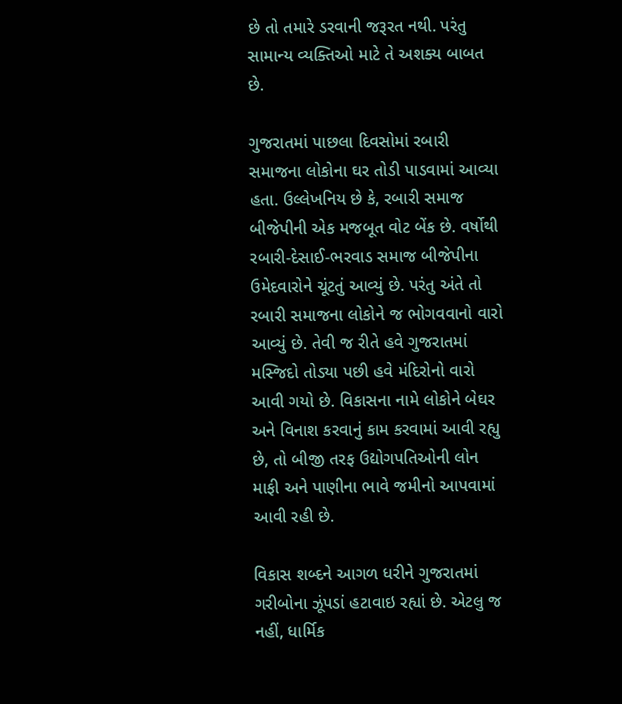છે તો તમારે ડરવાની જરૂરત નથી. પરંતુ સામાન્ય વ્યક્તિઓ માટે તે અશક્ય બાબત છે.

ગુજરાતમાં પાછલા દિવસોમાં રબારી સમાજના લોકોના ઘર તોડી પાડવામાં આવ્યા હતા. ઉલ્લેખનિય છે કે, રબારી સમાજ બીજેપીની એક મજબૂત વોટ બેંક છે. વર્ષોથી રબારી-દેસાઈ-ભરવાડ સમાજ બીજેપીના ઉમેદવારોને ચૂંટતું આવ્યું છે. પરંતુ અંતે તો રબારી સમાજના લોકોને જ ભોગવવાનો વારો આવ્યું છે. તેવી જ રીતે હવે ગુજરાતમાં મસ્જિદો તોડ્યા પછી હવે મંદિરોનો વારો આવી ગયો છે. વિકાસના નામે લોકોને બેઘર અને વિનાશ કરવાનું કામ કરવામાં આવી રહ્યુ છે, તો બીજી તરફ ઉદ્યોગપતિઓની લોન માફી અને પાણીના ભાવે જમીનો આપવામાં આવી રહી છે.

વિકાસ શબ્દને આગળ ધરીને ગુજરાતમાં ગરીબોના ઝૂંપડાં હટાવાઇ રહ્યાં છે. એટલુ જ નહીં, ધાર્મિક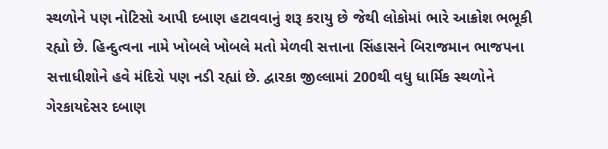સ્થળોને પણ નોટિસો આપી દબાણ હટાવવાનું શરૂ કરાયુ છે જેથી લોકોમાં ભારે આક્રોશ ભભૂકી રહ્યો છે. હિન્દુત્વના નામે ખોબલે ખોબલે મતો મેળવી સત્તાના સિંહાસને બિરાજમાન ભાજપના સત્તાધીશોને હવે મંદિરો પણ નડી રહ્યાં છે. દ્વારકા જીલ્લામાં 200થી વધુ ધાર્મિક સ્થળોને ગેરકાયદેસર દબાણ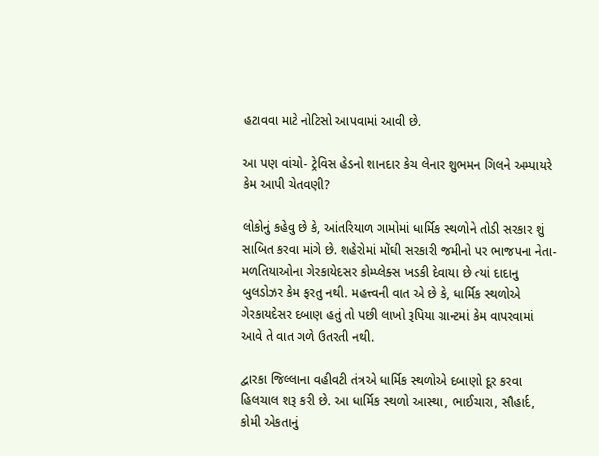હટાવવા માટે નોટિસો આપવામાં આવી છે.

આ પણ વાંચો- ટ્રેવિસ હેડનો શાનદાર કેચ લેનાર શુભમન ગિલને અમ્પાયરે કેમ આપી ચેતવણી?

લોકોનું કહેવુ છે કે, આંતરિયાળ ગામોમાં ધાર્મિક સ્થળોને તોડી સરકાર શું સાબિત કરવા માંગે છે. શહેરોમાં મોંઘી સરકારી જમીનો પર ભાજપના નેતા-મળતિયાઓના ગેરકાયેદસર કોમ્પ્લેક્સ ખડકી દેવાયા છે ત્યાં દાદાનુ બુલડોઝર કેમ ફરતુ નથી. મહત્ત્વની વાત એ છે કે, ધાર્મિક સ્થળોએ ગેરકાયદેસર દબાણ હતું તો પછી લાખો રૂપિયા ગ્રાન્ટમાં કેમ વાપરવામાં આવે તે વાત ગળે ઉતરતી નથી.

દ્વારકા જિલ્લાના વહીવટી તંત્રએ ધાર્મિક સ્થળોએ દબાણો દૂર કરવા હિલચાલ શરૂ કરી છે. આ ધાર્મિક સ્થળો આસ્થા, ભાઈચારા, સૌહાર્દ, કોમી એકતાનું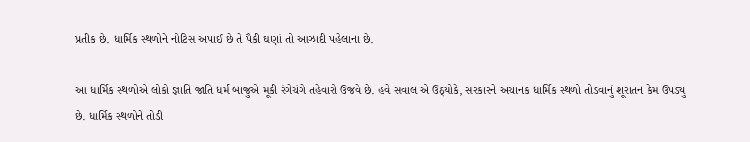પ્રતીક છે. ધાર્મિક સ્થળોને નોટિસ અપાઈ છે તે પૈકી ઘણાં તો આઝાદી પહેલાના છે.

આ ધાર્મિક સ્થળોએ લોકો જ્ઞાતિ જાતિ ધર્મ બાજુએ મૂકી રંગેચંગે તહેવારો ઉજવે છે. હવે સવાલ એ ઉઠ્યોકે, સરકારને અચાનક ધાર્મિક સ્થળો તોડવાનું શૂરાતન કેમ ઉપડ્યુ છે. ધાર્મિક સ્થળોને તોડી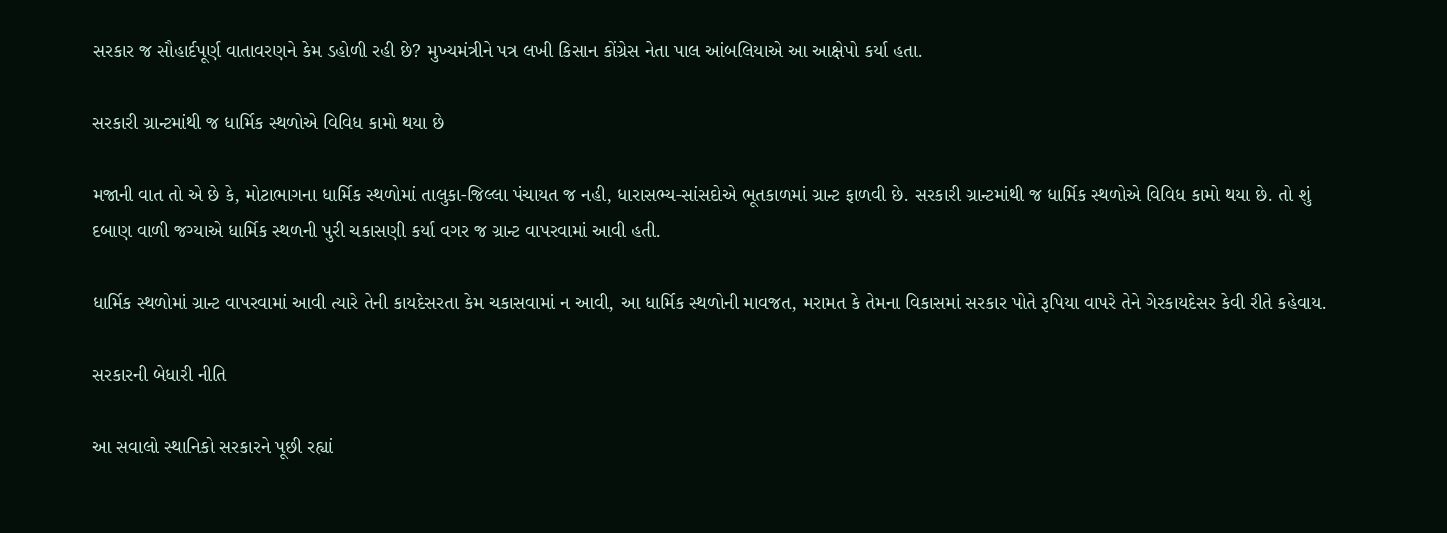સરકાર જ સૌહાર્દપૂર્ણ વાતાવરણને કેમ ડહોળી રહી છે? મુખ્યમંત્રીને પત્ર લખી કિસાન કોંગ્રેસ નેતા પાલ આંબલિયાએ આ આક્ષેપો કર્યા હતા.

સરકારી ગ્રાન્ટમાંથી જ ધાર્મિક સ્થળોએ વિવિધ કામો થયા છે

મજાની વાત તો એ છે કે, મોટાભાગના ધાર્મિક સ્થળોમાં તાલુકા-જિલ્લા પંચાયત જ નહી, ધારાસભ્ય-સાંસદોએ ભૂતકાળમાં ગ્રાન્ટ ફાળવી છે. સરકારી ગ્રાન્ટમાંથી જ ધાર્મિક સ્થળોએ વિવિધ કામો થયા છે. તો શું દબાણ વાળી જગ્યાએ ધાર્મિક સ્થળની પુરી ચકાસણી કર્યા વગર જ ગ્રાન્ટ વાપરવામાં આવી હતી.

ધાર્મિક સ્થળોમાં ગ્રાન્ટ વાપરવામાં આવી ત્યારે તેની કાયદેસરતા કેમ ચકાસવામાં ન આવી, આ ધાર્મિક સ્થળોની માવજત, મરામત કે તેમના વિકાસમાં સરકાર પોતે રૂપિયા વાપરે તેને ગેરકાયદેસર કેવી રીતે કહેવાય.

સરકારની બેધારી નીતિ

આ સવાલો સ્થાનિકો સરકારને પૂછી રહ્યાં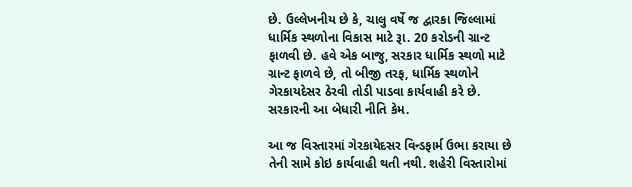છે. ઉલ્લેખનીય છે કે, ચાલુ વર્ષે જ દ્વારકા જિલ્લામાં ધાર્મિક સ્થળોના વિકાસ માટે રૂા. 20 કરોડની ગ્રાન્ટ ફાળવી છે. હવે એક બાજુ, સરકાર ધાર્મિક સ્થળો માટે ગ્રાન્ટ ફાળવે છે, તો બીજી તરફ, ધાર્મિક સ્થળોને ગેરકાયદેસર ઠેરવી તોડી પાડવા કાર્યવાહી કરે છે. સરકારની આ બેધારી નીતિ કેમ.

આ જ વિસ્તારમાં ગેરકાયેદસર વિન્ડફાર્મ ઉભા કરાયા છે તેની સામે કોઇ કાર્યવાહી થતી નથી. શહેરી વિસ્તારોમાં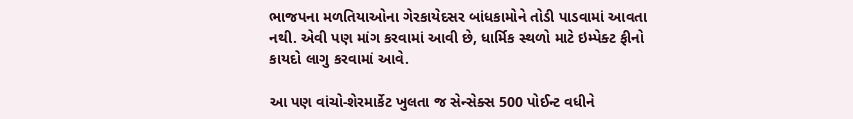ભાજપના મળતિયાઓના ગેરકાયેદસર બાંધકામોને તોડી પાડવામાં આવતા નથી. એવી પણ માંગ કરવામાં આવી છે, ધાર્મિક સ્થળો માટે ઇમ્પેક્ટ ફીનો કાયદો લાગુ કરવામાં આવે.

આ પણ વાંચો-શેરમાર્કેટ ખુલતા જ સેન્સેક્સ 500 પોઈન્ટ વધીને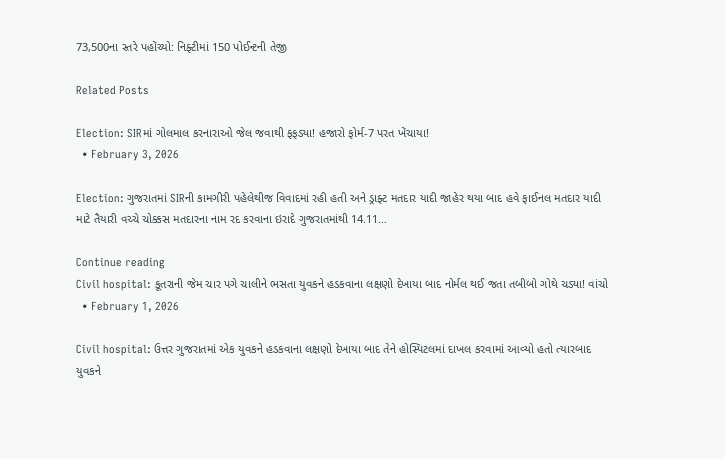73,500ના સ્તરે પહોંચ્યો: નિફ્ટીમાં 150 પોઈન્ટની તેજી

Related Posts

Election: SIRમાં ગોલમાલ કરનારાઓ જેલ જવાથી ફફડ્યા! હજારો ફોર્મ-7 પરત ખેંચાયા!
  • February 3, 2026

Election: ગુજરાતમાં SIRની કામગીરી પહેલેથીજ વિવાદમાં રહી હતી અને ડ્રાફ્ટ મતદાર યાદી જાહેર થયા બાદ હવે ફાઈનલ મતદાર યાદી માટે તૈયારી વચ્ચે ચોક્કસ મતદારના નામ રદ કરવાના ઇરાદે ગુજરાતમાંથી 14.11…

Continue reading
Civil hospital: કૂતરાની જેમ ચાર પગે ચાલીને ભસતા યુવકને હડકવાના લક્ષણો દેખાયા બાદ નોર્મલ થઈ જતા તબીબો ગોથે ચડ્યા! વાંચો
  • February 1, 2026

Civil hospital: ઉત્તર ગુજરાતમાં એક યુવકને હડકવાના લક્ષણો દેખાયા બાદ તેને હોસ્પિટલમાં દાખલ કરવામાં આવ્યો હતો ત્યારબાદ યુવકને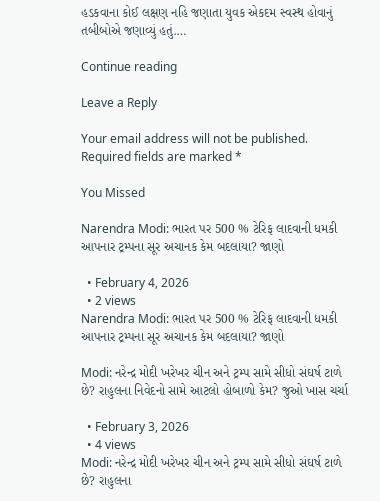હડકવાના કોઈ લક્ષણ નહિ જણાતા યુવક એકદમ સ્વસ્થ હોવાનું તબીબોએ જણાવ્યું હતું.…

Continue reading

Leave a Reply

Your email address will not be published. Required fields are marked *

You Missed

Narendra Modi: ભારત પર 500 % ટેરિફ લાદવાની ધમકી આપનાર ટ્રમ્પના સૂર અચાનક કેમ બદલાયા? જાણો

  • February 4, 2026
  • 2 views
Narendra Modi: ભારત પર 500 % ટેરિફ લાદવાની ધમકી આપનાર ટ્રમ્પના સૂર અચાનક કેમ બદલાયા? જાણો

Modi: નરેન્દ્ર મોદી ખરેખર ચીન અને ટ્રમ્પ સામે સીધો સંઘર્ષ ટાળે છે? રાહુલના નિવેદનો સામે આટલો હોબાળો કેમ? જુઓ ખાસ ચર્ચા

  • February 3, 2026
  • 4 views
Modi: નરેન્દ્ર મોદી ખરેખર ચીન અને ટ્રમ્પ સામે સીધો સંઘર્ષ ટાળે છે? રાહુલના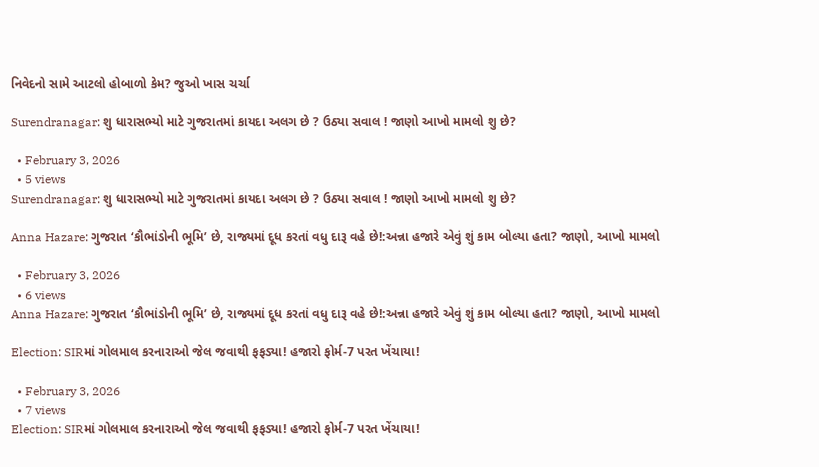નિવેદનો સામે આટલો હોબાળો કેમ? જુઓ ખાસ ચર્ચા

Surendranagar: શુ ધારાસભ્યો માટે ગુજરાતમાં કાયદા અલગ છે ? ઉઠ્યા સવાલ ! જાણો આખો મામલો શુ છે?

  • February 3, 2026
  • 5 views
Surendranagar: શુ ધારાસભ્યો માટે ગુજરાતમાં કાયદા અલગ છે ? ઉઠ્યા સવાલ ! જાણો આખો મામલો શુ છે?

Anna Hazare: ગુજરાત ‘કૌભાંડોની ભૂમિ’ છે, રાજ્યમાં દૂધ કરતાં વધુ દારૂ વહે છે!:અન્ના હજારે એવું શું કામ બોલ્યા હતા? જાણો, આખો મામલો

  • February 3, 2026
  • 6 views
Anna Hazare: ગુજરાત ‘કૌભાંડોની ભૂમિ’ છે, રાજ્યમાં દૂધ કરતાં વધુ દારૂ વહે છે!:અન્ના હજારે એવું શું કામ બોલ્યા હતા? જાણો, આખો મામલો

Election: SIRમાં ગોલમાલ કરનારાઓ જેલ જવાથી ફફડ્યા! હજારો ફોર્મ-7 પરત ખેંચાયા!

  • February 3, 2026
  • 7 views
Election: SIRમાં ગોલમાલ કરનારાઓ જેલ જવાથી ફફડ્યા! હજારો ફોર્મ-7 પરત ખેંચાયા!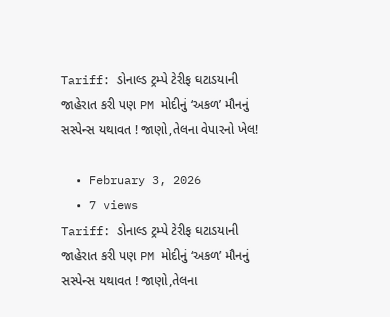Tariff: ડોનાલ્ડ ટ્રમ્પે ટેરીફ ઘટાડયાની જાહેરાત કરી પણ PM મોદીનું ‘અકળ’ મૌનનું સસ્પેન્સ યથાવત ! જાણો,તેલના વેપારનો ખેલ!

  • February 3, 2026
  • 7 views
Tariff: ડોનાલ્ડ ટ્રમ્પે ટેરીફ ઘટાડયાની જાહેરાત કરી પણ PM મોદીનું ‘અકળ’ મૌનનું સસ્પેન્સ યથાવત ! જાણો,તેલના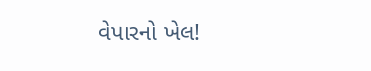વેપારનો ખેલ!